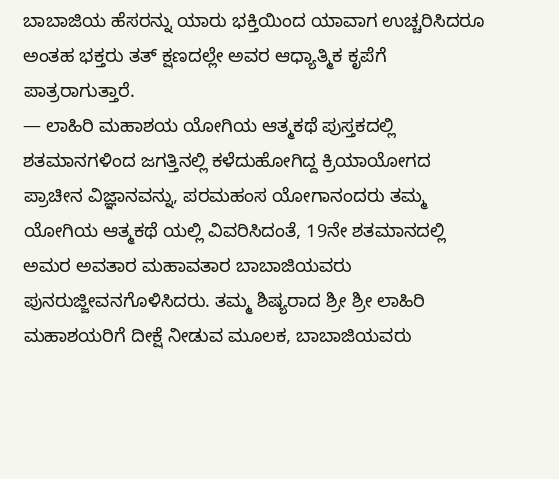ಬಾಬಾಜಿಯ ಹೆಸರನ್ನು ಯಾರು ಭಕ್ತಿಯಿಂದ ಯಾವಾಗ ಉಚ್ಚರಿಸಿದರೂ ಅಂತಹ ಭಕ್ತರು ತತ್ ಕ್ಷಣದಲ್ಲೇ ಅವರ ಆಧ್ಯಾತ್ಮಿಕ ಕೃಪೆಗೆ ಪಾತ್ರರಾಗುತ್ತಾರೆ.
— ಲಾಹಿರಿ ಮಹಾಶಯ ಯೋಗಿಯ ಆತ್ಮಕಥೆ ಪುಸ್ತಕದಲ್ಲಿ
ಶತಮಾನಗಳಿಂದ ಜಗತ್ತಿನಲ್ಲಿ ಕಳೆದುಹೋಗಿದ್ದ ಕ್ರಿಯಾಯೋಗದ ಪ್ರಾಚೀನ ವಿಜ್ಞಾನವನ್ನು, ಪರಮಹಂಸ ಯೋಗಾನಂದರು ತಮ್ಮ ಯೋಗಿಯ ಆತ್ಮಕಥೆ ಯಲ್ಲಿ ವಿವರಿಸಿದಂತೆ, 19ನೇ ಶತಮಾನದಲ್ಲಿ ಅಮರ ಅವತಾರ ಮಹಾವತಾರ ಬಾಬಾಜಿಯವರು ಪುನರುಜ್ಜೀವನಗೊಳಿಸಿದರು. ತಮ್ಮ ಶಿಷ್ಯರಾದ ಶ್ರೀ ಶ್ರೀ ಲಾಹಿರಿ ಮಹಾಶಯರಿಗೆ ದೀಕ್ಷೆ ನೀಡುವ ಮೂಲಕ, ಬಾಬಾಜಿಯವರು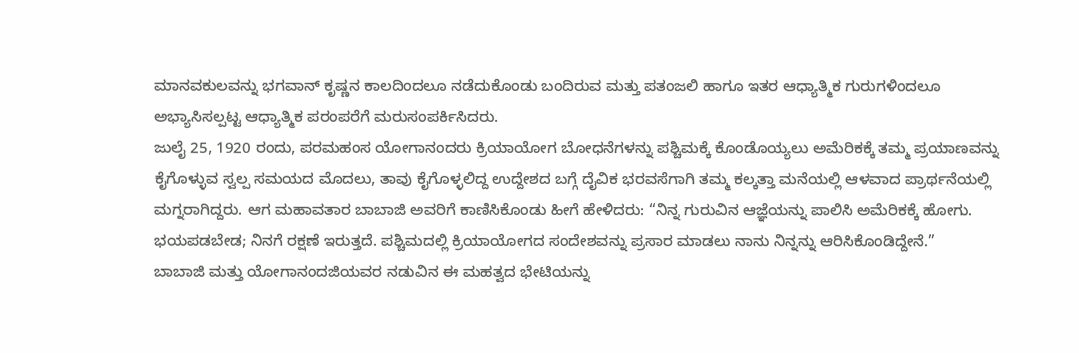ಮಾನವಕುಲವನ್ನು ಭಗವಾನ್ ಕೃಷ್ಣನ ಕಾಲದಿಂದಲೂ ನಡೆದುಕೊಂಡು ಬಂದಿರುವ ಮತ್ತು ಪತಂಜಲಿ ಹಾಗೂ ಇತರ ಆಧ್ಯಾತ್ಮಿಕ ಗುರುಗಳಿಂದಲೂ ಅಭ್ಯಾಸಿಸಲ್ಪಟ್ಟ ಆಧ್ಯಾತ್ಮಿಕ ಪರಂಪರೆಗೆ ಮರುಸಂಪರ್ಕಿಸಿದರು.
ಜುಲೈ 25, 1920 ರಂದು, ಪರಮಹಂಸ ಯೋಗಾನಂದರು ಕ್ರಿಯಾಯೋಗ ಬೋಧನೆಗಳನ್ನು ಪಶ್ಚಿಮಕ್ಕೆ ಕೊಂಡೊಯ್ಯಲು ಅಮೆರಿಕಕ್ಕೆ ತಮ್ಮ ಪ್ರಯಾಣವನ್ನು ಕೈಗೊಳ್ಳುವ ಸ್ವಲ್ಪ ಸಮಯದ ಮೊದಲು, ತಾವು ಕೈಗೊಳ್ಳಲಿದ್ದ ಉದ್ದೇಶದ ಬಗ್ಗೆ ದೈವಿಕ ಭರವಸೆಗಾಗಿ ತಮ್ಮ ಕಲ್ಕತ್ತಾ ಮನೆಯಲ್ಲಿ ಆಳವಾದ ಪ್ರಾರ್ಥನೆಯಲ್ಲಿ ಮಗ್ನರಾಗಿದ್ದರು. ಆಗ ಮಹಾವತಾರ ಬಾಬಾಜಿ ಅವರಿಗೆ ಕಾಣಿಸಿಕೊಂಡು ಹೀಗೆ ಹೇಳಿದರು: “ನಿನ್ನ ಗುರುವಿನ ಆಜ್ಞೆಯನ್ನು ಪಾಲಿಸಿ ಅಮೆರಿಕಕ್ಕೆ ಹೋಗು. ಭಯಪಡಬೇಡ; ನಿನಗೆ ರಕ್ಷಣೆ ಇರುತ್ತದೆ. ಪಶ್ಚಿಮದಲ್ಲಿ ಕ್ರಿಯಾಯೋಗದ ಸಂದೇಶವನ್ನು ಪ್ರಸಾರ ಮಾಡಲು ನಾನು ನಿನ್ನನ್ನು ಆರಿಸಿಕೊಂಡಿದ್ದೇನೆ.”
ಬಾಬಾಜಿ ಮತ್ತು ಯೋಗಾನಂದಜಿಯವರ ನಡುವಿನ ಈ ಮಹತ್ವದ ಭೇಟಿಯನ್ನು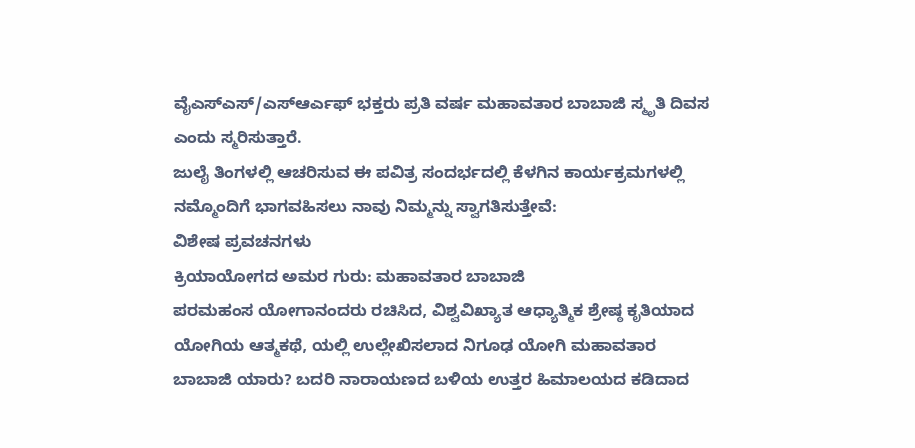ವೈಎಸ್ಎಸ್/ಎಸ್ಆರ್ಎಫ್ ಭಕ್ತರು ಪ್ರತಿ ವರ್ಷ ಮಹಾವತಾರ ಬಾಬಾಜಿ ಸ್ಮೃತಿ ದಿವಸ ಎಂದು ಸ್ಮರಿಸುತ್ತಾರೆ.
ಜುಲೈ ತಿಂಗಳಲ್ಲಿ ಆಚರಿಸುವ ಈ ಪವಿತ್ರ ಸಂದರ್ಭದಲ್ಲಿ ಕೆಳಗಿನ ಕಾರ್ಯಕ್ರಮಗಳಲ್ಲಿ ನಮ್ಮೊಂದಿಗೆ ಭಾಗವಹಿಸಲು ನಾವು ನಿಮ್ಮನ್ನು ಸ್ವಾಗತಿಸುತ್ತೇವೆ:
ವಿಶೇಷ ಪ್ರವಚನಗಳು
ಕ್ರಿಯಾಯೋಗದ ಅಮರ ಗುರು: ಮಹಾವತಾರ ಬಾಬಾಜಿ
ಪರಮಹಂಸ ಯೋಗಾನಂದರು ರಚಿಸಿದ, ವಿಶ್ವವಿಖ್ಯಾತ ಆಧ್ಯಾತ್ಮಿಕ ಶ್ರೇಷ್ಠ ಕೃತಿಯಾದ ಯೋಗಿಯ ಆತ್ಮಕಥೆ, ಯಲ್ಲಿ ಉಲ್ಲೇಖಿಸಲಾದ ನಿಗೂಢ ಯೋಗಿ ಮಹಾವತಾರ ಬಾಬಾಜಿ ಯಾರು? ಬದರಿ ನಾರಾಯಣದ ಬಳಿಯ ಉತ್ತರ ಹಿಮಾಲಯದ ಕಡಿದಾದ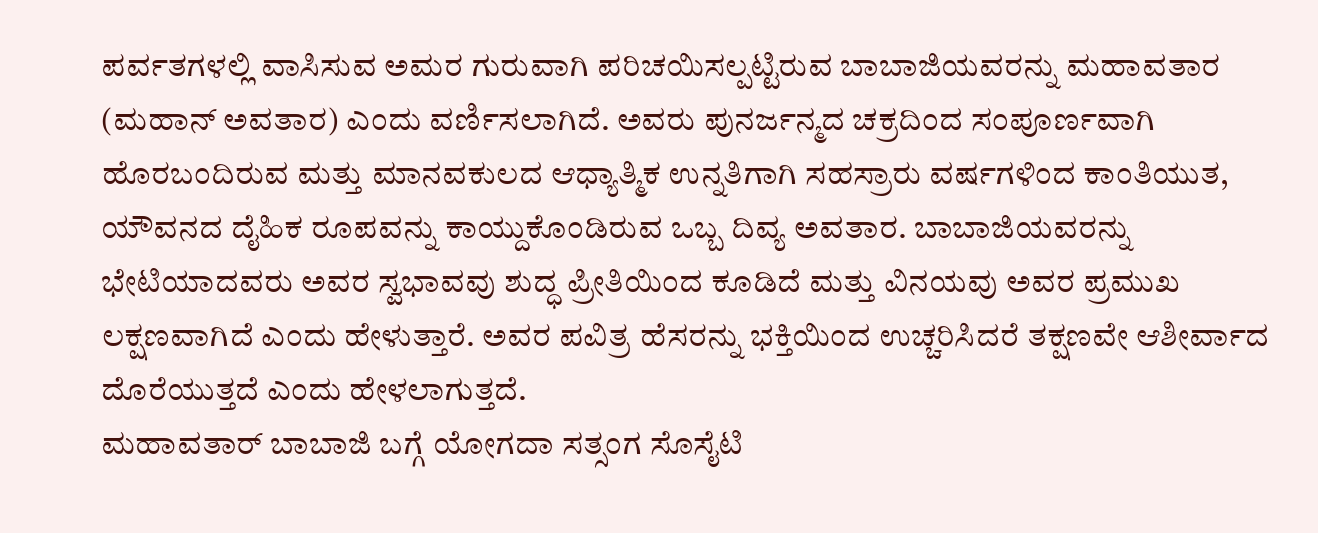ಪರ್ವತಗಳಲ್ಲಿ ವಾಸಿಸುವ ಅಮರ ಗುರುವಾಗಿ ಪರಿಚಯಿಸಲ್ಪಟ್ಟಿರುವ ಬಾಬಾಜಿಯವರನ್ನು ಮಹಾವತಾರ (ಮಹಾನ್ ಅವತಾರ) ಎಂದು ವರ್ಣಿಸಲಾಗಿದೆ. ಅವರು ಪುನರ್ಜನ್ಮದ ಚಕ್ರದಿಂದ ಸಂಪೂರ್ಣವಾಗಿ ಹೊರಬಂದಿರುವ ಮತ್ತು ಮಾನವಕುಲದ ಆಧ್ಯಾತ್ಮಿಕ ಉನ್ನತಿಗಾಗಿ ಸಹಸ್ರಾರು ವರ್ಷಗಳಿಂದ ಕಾಂತಿಯುತ, ಯೌವನದ ದೈಹಿಕ ರೂಪವನ್ನು ಕಾಯ್ದುಕೊಂಡಿರುವ ಒಬ್ಬ ದಿವ್ಯ ಅವತಾರ. ಬಾಬಾಜಿಯವರನ್ನು ಭೇಟಿಯಾದವರು ಅವರ ಸ್ವಭಾವವು ಶುದ್ಧ ಪ್ರೀತಿಯಿಂದ ಕೂಡಿದೆ ಮತ್ತು ವಿನಯವು ಅವರ ಪ್ರಮುಖ ಲಕ್ಷಣವಾಗಿದೆ ಎಂದು ಹೇಳುತ್ತಾರೆ. ಅವರ ಪವಿತ್ರ ಹೆಸರನ್ನು ಭಕ್ತಿಯಿಂದ ಉಚ್ಚರಿಸಿದರೆ ತಕ್ಷಣವೇ ಆಶೀರ್ವಾದ ದೊರೆಯುತ್ತದೆ ಎಂದು ಹೇಳಲಾಗುತ್ತದೆ.
ಮಹಾವತಾರ್ ಬಾಬಾಜಿ ಬಗ್ಗೆ ಯೋಗದಾ ಸತ್ಸಂಗ ಸೊಸೈಟಿ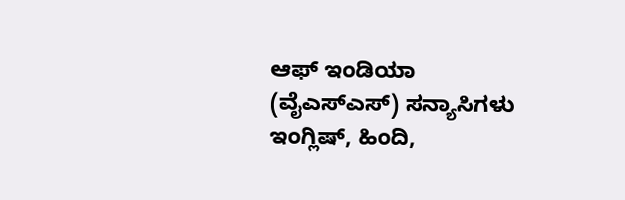ಆಫ್ ಇಂಡಿಯಾ (ವೈಎಸ್ಎಸ್) ಸನ್ಯಾಸಿಗಳು ಇಂಗ್ಲಿಷ್, ಹಿಂದಿ,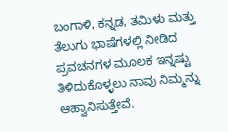ಬಂಗಾಳಿ, ಕನ್ನಡ, ತಮಿಳು ಮತ್ತು ತೆಲುಗು ಭಾಷೆಗಳಲ್ಲಿ ನೀಡಿದ ಪ್ರವಚನಗಳ ಮೂಲಕ ಇನ್ನಷ್ಟು ತಿಳಿದುಕೊಳ್ಳಲು ನಾವು ನಿಮ್ಮನ್ನು ಆಹ್ವಾನಿಸುತ್ತೇವೆ.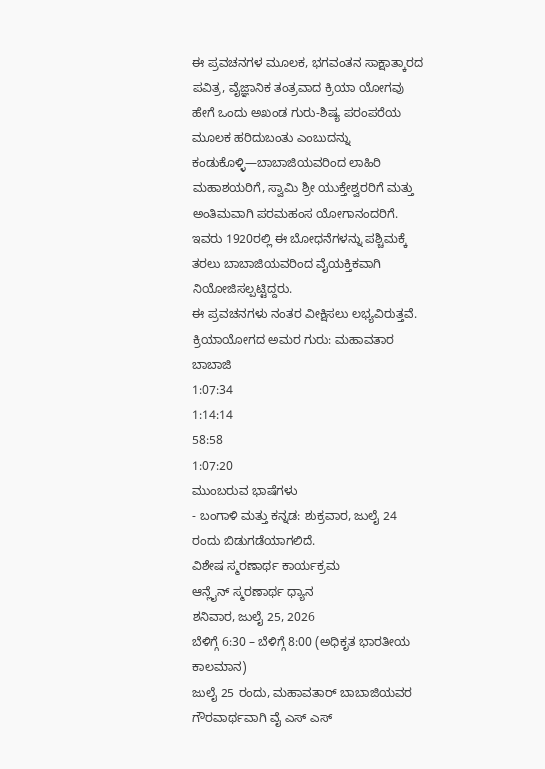ಈ ಪ್ರವಚನಗಳ ಮೂಲಕ, ಭಗವಂತನ ಸಾಕ್ಷಾತ್ಕಾರದ ಪವಿತ್ರ, ವೈಜ್ಞಾನಿಕ ತಂತ್ರವಾದ ಕ್ರಿಯಾ ಯೋಗವು ಹೇಗೆ ಒಂದು ಅಖಂಡ ಗುರು-ಶಿಷ್ಯ ಪರಂಪರೆಯ ಮೂಲಕ ಹರಿದುಬಂತು ಎಂಬುದನ್ನು ಕಂಡುಕೊಳ್ಳಿ—ಬಾಬಾಜಿಯವರಿಂದ ಲಾಹಿರಿ ಮಹಾಶಯರಿಗೆ, ಸ್ವಾಮಿ ಶ್ರೀ ಯುಕ್ತೇಶ್ವರರಿಗೆ ಮತ್ತು ಅಂತಿಮವಾಗಿ ಪರಮಹಂಸ ಯೋಗಾನಂದರಿಗೆ. ಇವರು 1920ರಲ್ಲಿ ಈ ಬೋಧನೆಗಳನ್ನು ಪಶ್ಚಿಮಕ್ಕೆ ತರಲು ಬಾಬಾಜಿಯವರಿಂದ ವೈಯಕ್ತಿಕವಾಗಿ ನಿಯೋಜಿಸಲ್ಪಟ್ಟಿದ್ದರು.
ಈ ಪ್ರವಚನಗಳು ನಂತರ ವೀಕ್ಷಿಸಲು ಲಭ್ಯವಿರುತ್ತವೆ.
ಕ್ರಿಯಾಯೋಗದ ಅಮರ ಗುರು: ಮಹಾವತಾರ ಬಾಬಾಜಿ
1:07:34
1:14:14
58:58
1:07:20
ಮುಂಬರುವ ಭಾಷೆಗಳು
- ಬಂಗಾಳಿ ಮತ್ತು ಕನ್ನಡ: ಶುಕ್ರವಾರ, ಜುಲೈ 24 ರಂದು ಬಿಡುಗಡೆಯಾಗಲಿದೆ.
ವಿಶೇಷ ಸ್ಮರಣಾರ್ಥ ಕಾರ್ಯಕ್ರಮ
ಆನ್ಲೈನ್ ಸ್ಮರಣಾರ್ಥ ಧ್ಯಾನ
ಶನಿವಾರ, ಜುಲೈ 25, 2026
ಬೆಳಿಗ್ಗೆ 6:30 – ಬೆಳಿಗ್ಗೆ 8:00 (ಅಧಿಕೃತ ಭಾರತೀಯ ಕಾಲಮಾನ)
ಜುಲೈ 25 ರಂದು, ಮಹಾವತಾರ್ ಬಾಬಾಜಿಯವರ ಗೌರವಾರ್ಥವಾಗಿ ವೈ ಎಸ್ ಎಸ್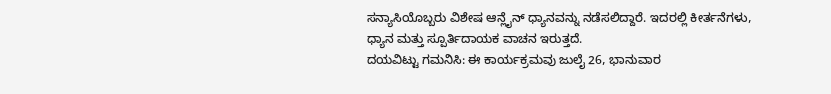ಸನ್ಯಾಸಿಯೊಬ್ಬರು ವಿಶೇಷ ಆನ್ಲೈನ್ ಧ್ಯಾನವನ್ನು ನಡೆಸಲಿದ್ದಾರೆ. ಇದರಲ್ಲಿ ಕೀರ್ತನೆಗಳು, ಧ್ಯಾನ ಮತ್ತು ಸ್ಪೂರ್ತಿದಾಯಕ ವಾಚನ ಇರುತ್ತದೆ.
ದಯವಿಟ್ಟು ಗಮನಿಸಿ: ಈ ಕಾರ್ಯಕ್ರಮವು ಜುಲೈ 26, ಭಾನುವಾರ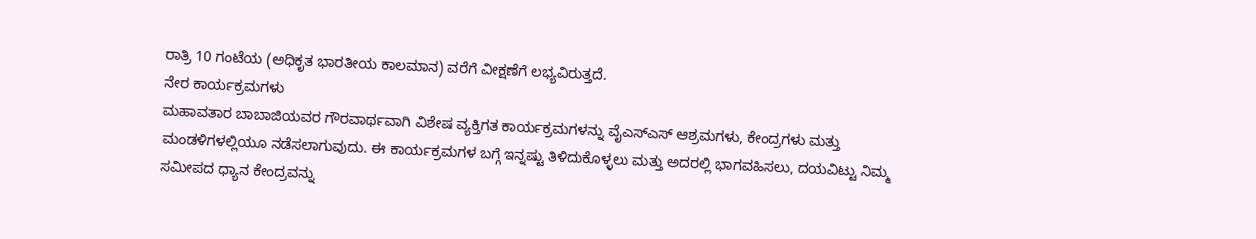ರಾತ್ರಿ 10 ಗಂಟೆಯ (ಅಧಿಕೃತ ಭಾರತೀಯ ಕಾಲಮಾನ) ವರೆಗೆ ವೀಕ್ಷಣೆಗೆ ಲಭ್ಯವಿರುತ್ತದೆ.
ನೇರ ಕಾರ್ಯಕ್ರಮಗಳು
ಮಹಾವತಾರ ಬಾಬಾಜಿಯವರ ಗೌರವಾರ್ಥವಾಗಿ ವಿಶೇಷ ವ್ಯಕ್ತಿಗತ ಕಾರ್ಯಕ್ರಮಗಳನ್ನು ವೈಎಸ್ಎಸ್ ಆಶ್ರಮಗಳು, ಕೇಂದ್ರಗಳು ಮತ್ತು ಮಂಡಳಿಗಳಲ್ಲಿಯೂ ನಡೆಸಲಾಗುವುದು. ಈ ಕಾರ್ಯಕ್ರಮಗಳ ಬಗ್ಗೆ ಇನ್ನಷ್ಟು ತಿಳಿದುಕೊಳ್ಳಲು ಮತ್ತು ಅದರಲ್ಲಿ ಭಾಗವಹಿಸಲು, ದಯವಿಟ್ಟು ನಿಮ್ಮ ಸಮೀಪದ ಧ್ಯಾನ ಕೇಂದ್ರವನ್ನು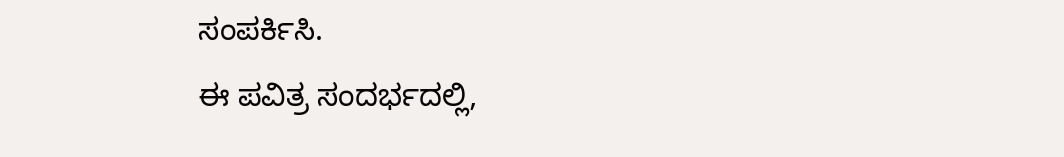ಸಂಪರ್ಕಿಸಿ.
ಈ ಪವಿತ್ರ ಸಂದರ್ಭದಲ್ಲಿ,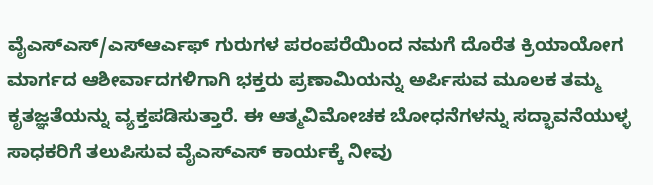ವೈಎಸ್ಎಸ್/ಎಸ್ಆರ್ಎಫ್ ಗುರುಗಳ ಪರಂಪರೆಯಿಂದ ನಮಗೆ ದೊರೆತ ಕ್ರಿಯಾಯೋಗ ಮಾರ್ಗದ ಆಶೀರ್ವಾದಗಳಿಗಾಗಿ ಭಕ್ತರು ಪ್ರಣಾಮಿಯನ್ನು ಅರ್ಪಿಸುವ ಮೂಲಕ ತಮ್ಮ ಕೃತಜ್ಞತೆಯನ್ನು ವ್ಯಕ್ತಪಡಿಸುತ್ತಾರೆ. ಈ ಆತ್ಮವಿಮೋಚಕ ಬೋಧನೆಗಳನ್ನು ಸದ್ಭಾವನೆಯುಳ್ಳ ಸಾಧಕರಿಗೆ ತಲುಪಿಸುವ ವೈಎಸ್ಎಸ್ ಕಾರ್ಯಕ್ಕೆ ನೀವು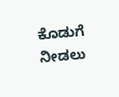ಕೊಡುಗೆ ನೀಡಲು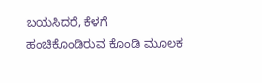ಬಯಸಿದರೆ, ಕೆಳಗೆ ಹಂಚಿಕೊಂಡಿರುವ ಕೊಂಡಿ ಮೂಲಕ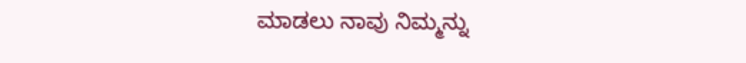ಮಾಡಲು ನಾವು ನಿಮ್ಮನ್ನು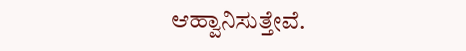ಆಹ್ವಾನಿಸುತ್ತೇವೆ.